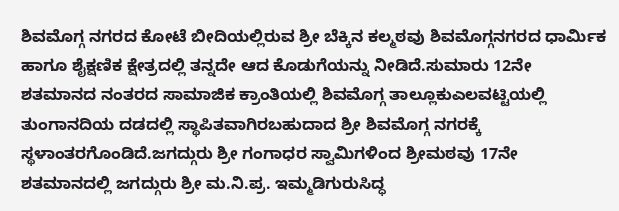ಶಿವಮೊಗ್ಗ ನಗರದ ಕೋಟೆ ಬೀದಿಯಲ್ಲಿರುವ ಶ್ರೀ ಬೆಕ್ಕಿನ ಕಲ್ಮಠವು ಶಿವಮೊಗ್ಗನಗರದ ಧಾರ್ಮಿಕ ಹಾಗೂ ಶೈಕ್ಷಣಿಕ ಕ್ಷೇತ್ರದಲ್ಲಿ ತನ್ನದೇ ಆದ ಕೊಡುಗೆಯನ್ನು ನೀಡಿದೆ.ಸುಮಾರು 12ನೇ ಶತಮಾನದ ನಂತರದ ಸಾಮಾಜಿಕ ಕ್ರಾಂತಿಯಲ್ಲಿ ಶಿವಮೊಗ್ಗ ತಾಲ್ಲೂಕುಎಲವಟ್ಟಿಯಲ್ಲಿ ತುಂಗಾನದಿಯ ದಡದಲ್ಲಿ ಸ್ಥಾಪಿತವಾಗಿರಬಹುದಾದ ಶ್ರೀ ಶಿವಮೊಗ್ಗ ನಗರಕ್ಕೆ ಸ್ಥಳಾಂತರಗೊಂಡಿದೆ.ಜಗದ್ಗುರು ಶ್ರೀ ಗಂಗಾಧರ ಸ್ವಾಮಿಗಳಿಂದ ಶ್ರೀಮಠವು 17ನೇ ಶತಮಾನದಲ್ಲಿ ಜಗದ್ಗುರು ಶ್ರೀ ಮ.ನಿ.ಪ್ರ. ಇಮ್ಮಡಿಗುರುಸಿದ್ಧ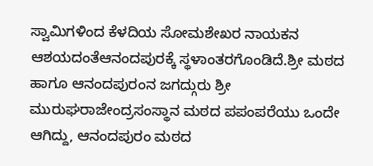ಸ್ವಾಮಿಗಳಿಂದ ಕೆಳದಿಯ ಸೋಮಶೇಖರ ನಾಯಕನ ಆಶಯದಂತೆಆನಂದಪುರಕ್ಕೆ ಸ್ಥಳಾಂತರಗೊಂಡಿದೆ.ಶ್ರೀ ಮಠದ ಹಾಗೂ ಆನಂದಪುರಂನ ಜಗದ್ಗುರು ಶ್ರೀ ಮುರುಘರಾಜೇಂದ್ರಸಂಸ್ಥಾನ ಮಠದ ಪಪಂಪರೆಯು ಒಂದೇ ಆಗಿದ್ದು, ಆನಂದಪುರಂ ಮಠದ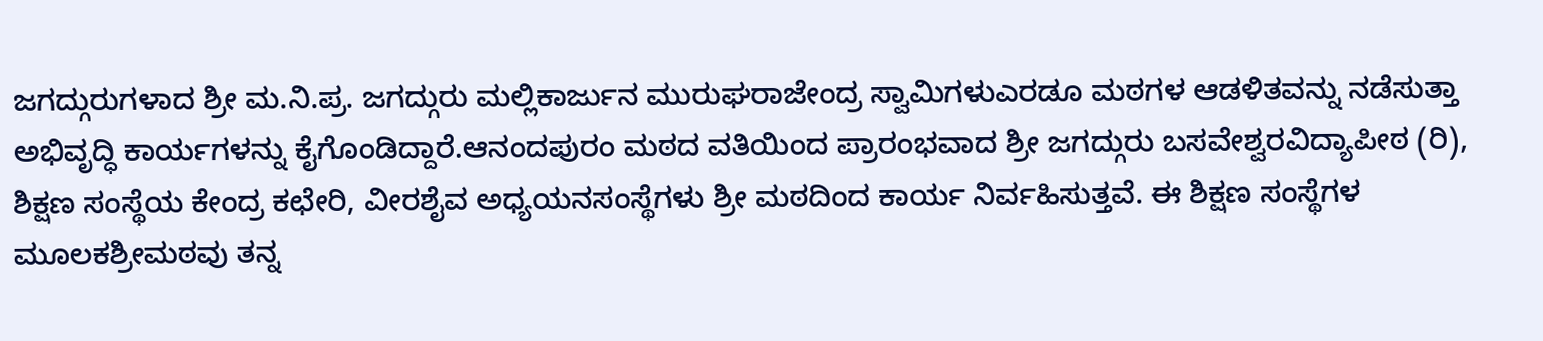ಜಗದ್ಗುರುಗಳಾದ ಶ್ರೀ ಮ.ನಿ.ಪ್ರ. ಜಗದ್ಗುರು ಮಲ್ಲಿಕಾರ್ಜುನ ಮುರುಘರಾಜೇಂದ್ರ ಸ್ವಾಮಿಗಳುಎರಡೂ ಮಠಗಳ ಆಡಳಿತವನ್ನು ನಡೆಸುತ್ತಾ ಅಭಿವೃದ್ಧಿ ಕಾರ್ಯಗಳನ್ನು ಕೈಗೊಂಡಿದ್ದಾರೆ.ಆನಂದಪುರಂ ಮಠದ ವತಿಯಿಂದ ಪ್ರಾರಂಭವಾದ ಶ್ರೀ ಜಗದ್ಗುರು ಬಸವೇಶ್ವರವಿದ್ಯಾಪೀಠ (ರಿ), ಶಿಕ್ಷಣ ಸಂಸ್ಥೆಯ ಕೇಂದ್ರ ಕಛೇರಿ, ವೀರಶೈವ ಅಧ್ಯಯನಸಂಸ್ಥೆಗಳು ಶ್ರೀ ಮಠದಿಂದ ಕಾರ್ಯ ನಿರ್ವಹಿಸುತ್ತವೆ. ಈ ಶಿಕ್ಷಣ ಸಂಸ್ಥೆಗಳ ಮೂಲಕಶ್ರೀಮಠವು ತನ್ನ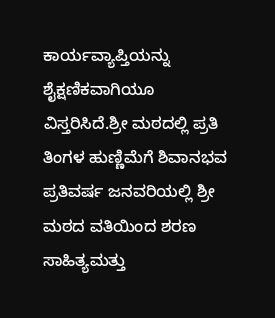ಕಾರ್ಯವ್ಯಾಪ್ತಿಯನ್ನು ಶೈಕ್ಷಣಿಕವಾಗಿಯೂ ವಿಸ್ತರಿಸಿದೆ.ಶ್ರೀ ಮಠದಲ್ಲಿ ಪ್ರತಿ ತಿಂಗಳ ಹುಣ್ಣಿಮೆಗೆ ಶಿವಾನಭವ ಪ್ರತಿವರ್ಷ ಜನವರಿಯಲ್ಲಿ ಶ್ರೀ ಮಠದ ವತಿಯಿಂದ ಶರಣ ಸಾಹಿತ್ಯಮತ್ತು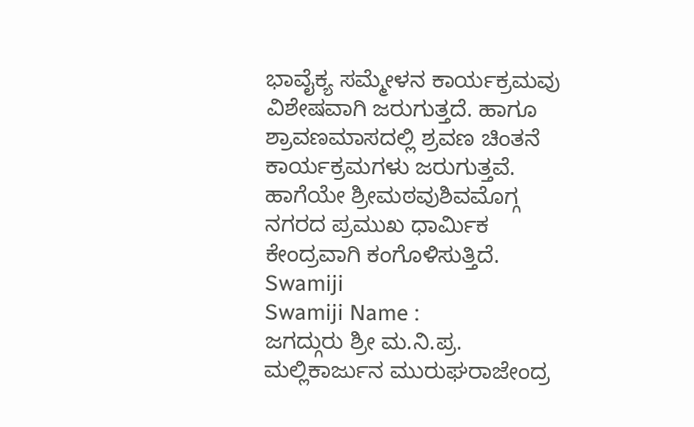ಭಾವೈಕ್ಯ ಸಮ್ಮೇಳನ ಕಾರ್ಯಕ್ರಮವು ವಿಶೇಷವಾಗಿ ಜರುಗುತ್ತದೆ. ಹಾಗೂ ಶ್ರಾವಣಮಾಸದಲ್ಲಿ ಶ್ರವಣ ಚಿಂತನೆ ಕಾರ್ಯಕ್ರಮಗಳು ಜರುಗುತ್ತವೆ. ಹಾಗೆಯೇ ಶ್ರೀಮಠವುಶಿವಮೊಗ್ಗ ನಗರದ ಪ್ರಮುಖ ಧಾರ್ಮಿಕ ಕೇಂದ್ರವಾಗಿ ಕಂಗೊಳಿಸುತ್ತಿದೆ.
Swamiji
Swamiji Name :
ಜಗದ್ಗುರು ಶ್ರೀ ಮ.ನಿ.ಪ್ರ. ಮಲ್ಲಿಕಾರ್ಜುನ ಮುರುಘರಾಜೇಂದ್ರ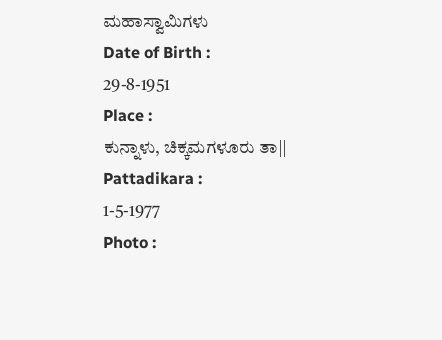ಮಹಾಸ್ವಾಮಿಗಳು
Date of Birth :
29-8-1951
Place :
ಕುನ್ನಾಳು, ಚಿಕ್ಕಮಗಳೂರು ತಾ||
Pattadikara :
1-5-1977
Photo :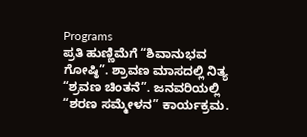Programs
ಪ್ರತಿ ಹುಣ್ಣಿಮೆಗೆ “ಶಿವಾನುಭವ ಗೋಷ್ಠಿ”. ಶ್ರಾವಣ ಮಾಸದಲ್ಲಿ ನಿತ್ಯ “ಶ್ರವಣ ಚಿಂತನೆ”. ಜನವರಿಯಲ್ಲಿ “ಶರಣ ಸಮ್ಮೇಳನ” ಕಾರ್ಯಕ್ರಮ.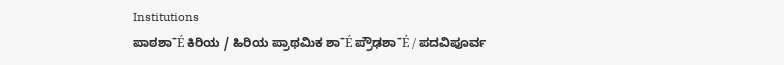Institutions
ಪಾಠಶಾˉÉ ಕಿರಿಯ / ಹಿರಿಯ ಪ್ರಾಥಮಿಕ ಶಾˉÉ ಪ್ರೌಢಶಾˉÉ / ಪದವಿಪೂರ್ವ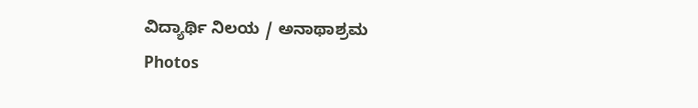ವಿದ್ಯಾರ್ಥಿ ನಿಲಯ / ಅನಾಥಾಶ್ರಮ
Photos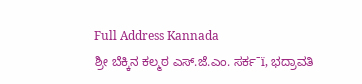Full Address Kannada
ಶ್ರೀ ಬೆಕ್ಕಿನ ಕಲ್ಮಠ ಎಸ್.ಜೆ.ಎಂ. ಸರ್ಕˉï, ಭದ್ರಾವತಿ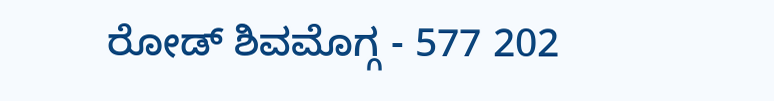ರೋಡ್ ಶಿವಮೊಗ್ಗ - 577 202